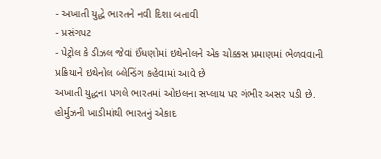- અખાતી યુદ્ધે ભારતને નવી દિશા બતાવી
- પ્રસંગપટ
- પેટ્રોલ કે ડીઝલ જેવાં ઈંધણોમાં ઇથેનોલને એક ચોક્કસ પ્રમાણમાં ભેળવવાની પ્રક્રિયાને ઇથેનોલ બ્લેન્ડિંગ કહેવામાં આવે છે
અખાતી યુદ્ધના પગલે ભારતમાં ઓઇલના સપ્લાય પર ગંભીર અસર પડી છે. હોર્મુઝની ખાડીમાંથી ભારતનું એકાદ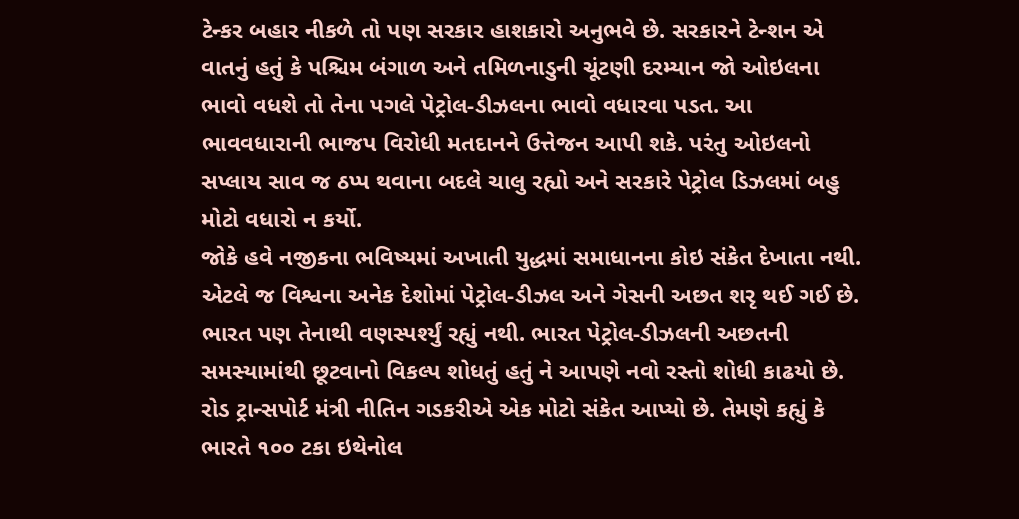ટેન્કર બહાર નીકળે તો પણ સરકાર હાશકારો અનુભવે છે. સરકારને ટેન્શન એ વાતનું હતું કે પશ્ચિમ બંગાળ અને તમિળનાડુની ચૂંટણી દરમ્યાન જો ઓઇલના ભાવો વધશે તો તેના પગલે પેટ્રોલ-ડીઝલના ભાવો વધારવા પડત. આ ભાવવધારાની ભાજપ વિરોધી મતદાનને ઉત્તેજન આપી શકે. પરંતુ ઓઇલનો સપ્લાય સાવ જ ઠપ્પ થવાના બદલે ચાલુ રહ્યો અને સરકારે પેટ્રોલ ડિઝલમાં બહુ મોટો વધારો ન કર્યો.
જોકે હવે નજીકના ભવિષ્યમાં અખાતી યુદ્ધમાં સમાધાનના કોઇ સંકેત દેખાતા નથી. એટલે જ વિશ્વના અનેક દેશોમાં પેટ્રોલ-ડીઝલ અને ગેસની અછત શરૃ થઈ ગઈ છે. ભારત પણ તેનાથી વણસ્પર્શ્યું રહ્યું નથી. ભારત પેટ્રોલ-ડીઝલની અછતની સમસ્યામાંથી છૂટવાનો વિકલ્પ શોધતું હતું ને આપણે નવો રસ્તો શોધી કાઢયો છે. રોડ ટ્રાન્સપોર્ટ મંત્રી નીતિન ગડકરીએ એક મોટો સંકેત આપ્યો છે. તેમણે કહ્યું કે ભારતે ૧૦૦ ટકા ઇથેનોલ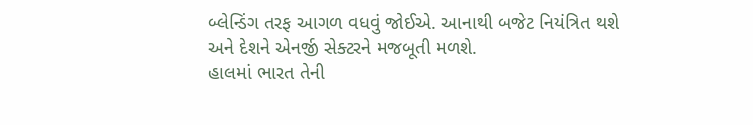બ્લેન્ડિંગ તરફ આગળ વધવું જોઈએ. આનાથી બજેટ નિયંત્રિત થશે અને દેશને એનર્જી સેક્ટરને મજબૂતી મળશે.
હાલમાં ભારત તેની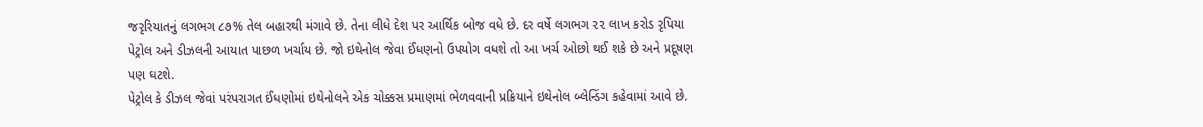જરૃરિયાતનું લગભગ ૮૭% તેલ બહારથી મંગાવે છે. તેના લીધે દેશ પર આર્થિક બોજ વધે છે. દર વર્ષે લગભગ ૨૨ લાખ કરોડ રૃપિયા પેટ્રોલ અને ડીઝલની આયાત પાછળ ખર્ચાય છે. જો ઇથેનોલ જેવા ઈંધણનો ઉપયોગ વધશે તો આ ખર્ચ ઓછો થઈ શકે છે અને પ્રદૂષણ પણ ઘટશે.
પેટ્રોલ કે ડીઝલ જેવાં પરંપરાગત ઈંધણોમાં ઇથેનોલને એક ચોક્કસ પ્રમાણમાં ભેળવવાની પ્રક્રિયાને ઇથેનોલ બ્લેન્ડિંગ કહેવામાં આવે છે.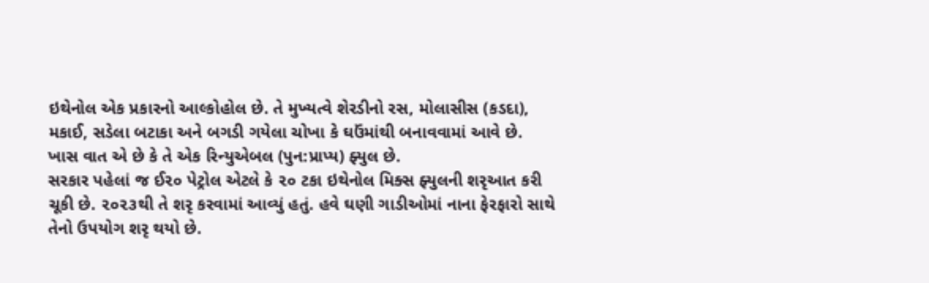ઇથેનોલ એક પ્રકારનો આલ્કોહોલ છે. તે મુખ્યત્વે શેરડીનો રસ, મોલાસીસ (કડદા), મકાઈ, સડેલા બટાકા અને બગડી ગયેલા ચોખા કે ઘઉંમાંથી બનાવવામાં આવે છે. ખાસ વાત એ છે કે તે એક રિન્યુએબલ (પુન:પ્રાપ્ય) ફ્યુલ છે.
સરકાર પહેલાં જ ઈ૨૦ પેટ્રોલ એટલે કે ૨૦ ટકા ઇથેનોલ મિક્સ ફ્યુલની શરૃઆત કરી ચૂકી છે. ૨૦૨૩થી તે શરૃ કરવામાં આવ્યું હતું. હવે ઘણી ગાડીઓમાં નાના ફેરફારો સાથે તેનો ઉપયોગ શરૃ થયો છે.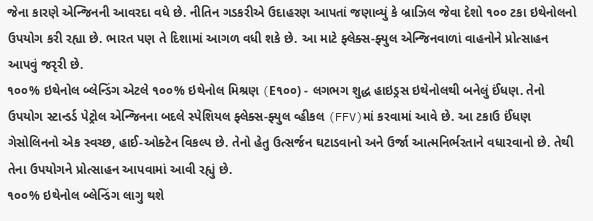જેના કારણે એન્જિનની આવરદા વધે છે. નીતિન ગડકરીએ ઉદાહરણ આપતાં જણાવ્યું કે બ્રાઝિલ જેવા દેશો ૧૦૦ ટકા ઇથેનોલનો ઉપયોગ કરી રહ્યા છે. ભારત પણ તે દિશામાં આગળ વધી શકે છે. આ માટે ફ્લેક્સ-ફ્યુલ એન્જિનવાળાં વાહનોને પ્રોત્સાહન આપવું જરૃરી છે.
૧૦૦% ઇથેનોલ બ્લેન્ડિંગ એટલે ૧૦૦% ઇથેનોલ મિશ્રણ (E૧૦૦) - લગભગ શુદ્ધ હાઇડ્રસ ઇથેનોલથી બનેલું ઈંધણ. તેનો ઉપયોગ સ્ટાન્ડર્ડ પેટ્રોલ એન્જિનના બદલે સ્પેશિયલ ફ્લેક્સ-ફ્યુલ વ્હીકલ (FFV)માં કરવામાં આવે છે. આ ટકાઉ ઈંધણ ગેસોલિનનો એક સ્વચ્છ, હાઈ-ઓક્ટેન વિકલ્પ છે. તેનો હેતુ ઉત્સર્જન ઘટાડવાનો અને ઉર્જા આત્મનિર્ભરતાને વધારવાનો છે. તેથી તેના ઉપયોગને પ્રોત્સાહન આપવામાં આવી રહ્યું છે.
૧૦૦% ઇથેનોલ બ્લેન્ડિંગ લાગુ થશે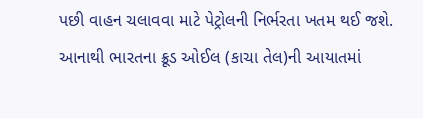પછી વાહન ચલાવવા માટે પેટ્રોલની નિર્ભરતા ખતમ થઈ જશે. આનાથી ભારતના ક્રૂડ ઓઈલ (કાચા તેલ)ની આયાતમાં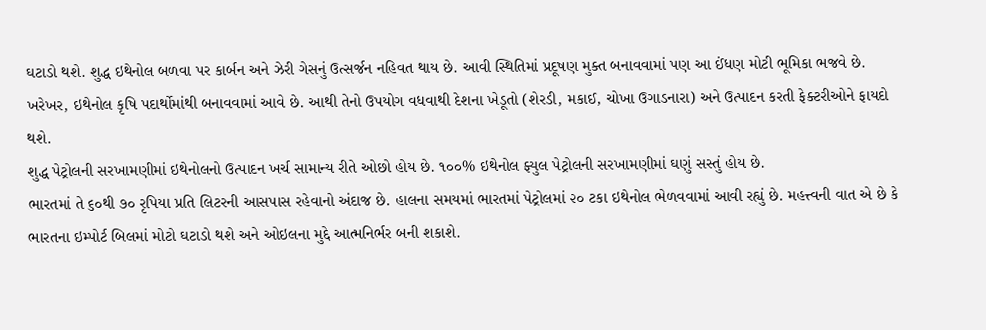ઘટાડો થશે. શુદ્ધ ઇથેનોલ બળવા પર કાર્બન અને ઝેરી ગેસનું ઉત્સર્જન નહિવત થાય છે. આવી સ્થિતિમાં પ્રદૂષણ મુક્ત બનાવવામાં પણ આ ઈંધણ મોટી ભૂમિકા ભજવે છે. ખરેખર, ઇથેનોલ કૃષિ પદાર્થોમાંથી બનાવવામાં આવે છે. આથી તેનો ઉપયોગ વધવાથી દેશના ખેડૂતો (શેરડી, મકાઈ, ચોખા ઉગાડનારા) અને ઉત્પાદન કરતી ફેક્ટરીઓને ફાયદો થશે.
શુદ્ધ પેટ્રોલની સરખામણીમાં ઇથેનોલનો ઉત્પાદન ખર્ચ સામાન્ય રીતે ઓછો હોય છે. ૧૦૦% ઇથેનોલ ફ્યુલ પેટ્રોલની સરખામણીમાં ઘણું સસ્તું હોય છે.
ભારતમાં તે ૬૦થી ૭૦ રૃપિયા પ્રતિ લિટરની આસપાસ રહેવાનો અંદાજ છે. હાલના સમયમાં ભારતમાં પેટ્રોલમાં ૨૦ ટકા ઇથેનોલ ભેળવવામાં આવી રહ્યું છે. મહત્ત્વની વાત એ છે કે ભારતના ઇમ્પોર્ટ બિલમાં મોટો ઘટાડો થશે અને ઓઇલના મુદ્દે આત્મનિર્ભર બની શકાશે.